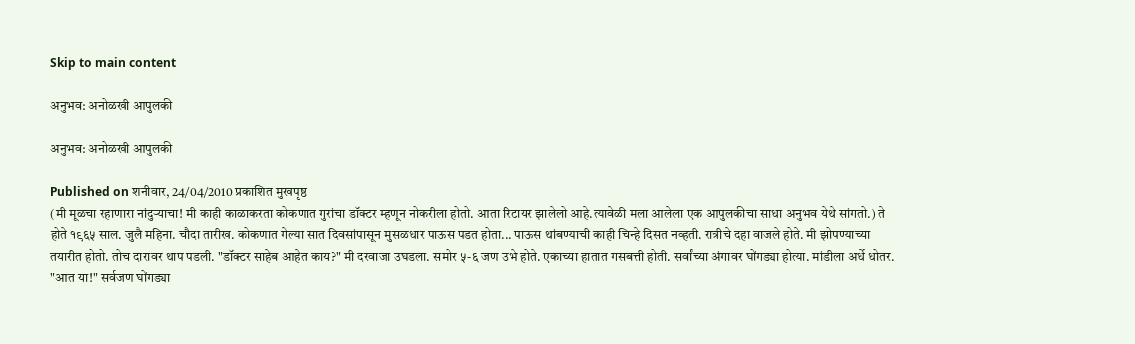Skip to main content

अनुभव: अनोळखी आपुलकी

अनुभव: अनोळखी आपुलकी

Published on शनीवार, 24/04/2010 प्रकाशित मुखपृष्ठ
(मी मूळचा रहाणारा नांदुर्‍याचा! मी काही काळाकरता कोकणात गुरांचा डॉक्टर म्हणून नोकरीला होतो. आता रिटायर झालेलो आहे.त्यावेळी मला आलेला एक आपुलकीचा साधा अनुभव येथे सांगतो.) ते होते १९६५ साल. जुलै महिना. चौदा तारीख. कोकणात गेल्या सात दिवसांपासून मुसळधार पाऊस पडत होता... पाऊस थांबण्याची काही चिन्हे दिसत नव्हती. रात्रीचे दहा वाजले होते. मी झोपण्याच्या तयारीत होतो. तोच दारावर थाप पडली. "डॉक्टर साहेब आहेत काय?" मी दरवाजा उघडला. समोर ५-६ जण उभे होते. एकाच्या हातात गसबत्ती होती. सर्वांच्या अंगावर घोंगड्या होत्या. मांडीला अर्धे धोतर. "आत या!" सर्वजण घोंगड्या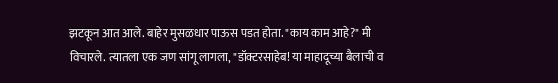झटकून आत आले. बाहेर मुसळधार पाऊस पडत होता. "काय काम आहे?" मी विचारले. त्यातला एक जण सांगू लागला, "डॉक्टरसाहेब! या माहादूच्या बैलाची व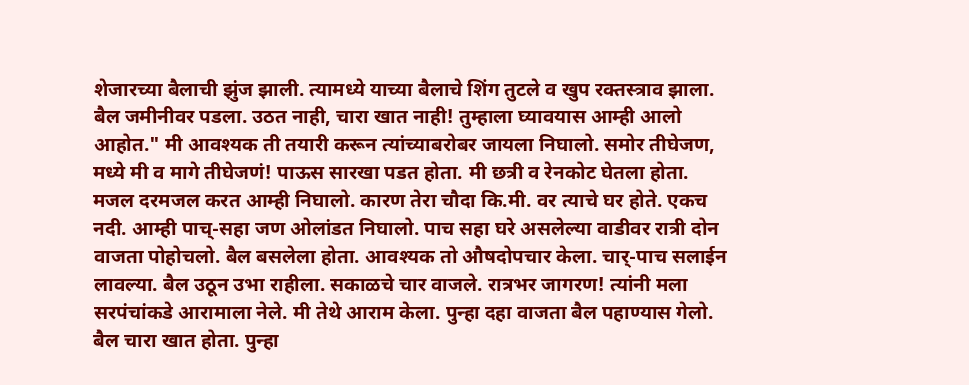शेजारच्या बैलाची झुंज झाली. त्यामध्ये याच्या बैलाचे शिंग तुटले व खुप रक्तस्त्राव झाला. बैल जमीनीवर पडला. उठत नाही, चारा खात नाही! तुम्हाला घ्यावयास आम्ही आलो आहोत." मी आवश्यक ती तयारी करून त्यांच्याबरोबर जायला निघालो. समोर तीघेजण, मध्ये मी व मागे तीघेजणं! पाऊस सारखा पडत होता. मी छत्री व रेनकोट घेतला होता. मजल दरमजल करत आम्ही निघालो. कारण तेरा चौदा कि.मी. वर त्याचे घर होते. एकच नदी. आम्ही पाच्-सहा जण ओलांडत निघालो. पाच सहा घरे असलेल्या वाडीवर रात्री दोन वाजता पोहोचलो. बैल बसलेला होता. आवश्यक तो औषदोपचार केला. चार्-पाच सलाईन लावल्या. बैल उठून उभा राहीला. सकाळचे चार वाजले. रात्रभर जागरण! त्यांनी मला सरपंचांकडे आरामाला नेले. मी तेथे आराम केला. पुन्हा दहा वाजता बैल पहाण्यास गेलो. बैल चारा खात होता. पुन्हा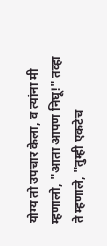योग्य तो उपचार केला, व त्यांना मी म्हणालो, "आता आपण निघू!" तव्हा ते म्हणाले, "तुम्ही एकटेच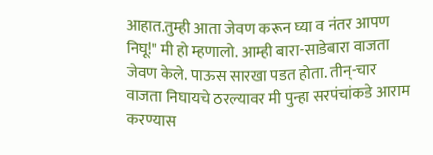आहात.तुम्ही आता जेवण करून घ्या व नंतर आपण निघू!" मी हो म्हणालो. आम्ही बारा-साडेबारा वाजता जेवण केले. पाऊस सारखा पडत होता. तीन्-चार वाजता निघायचे ठरल्यावर मी पुन्हा सरपंचांकडे आराम करण्यास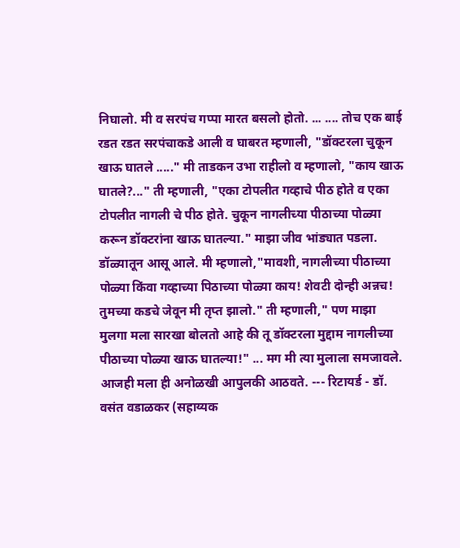निघालो. मी व सरपंच गप्पा मारत बसलो होतो. ... .... तोच एक बाई रडत रडत सरपंचाकडे आली व घाबरत म्हणाली, "डॉक्टरला चुकून खाऊ घातले ....." मी ताडकन उभा राहीलो व म्हणालो, "काय खाऊ घातले?..." ती म्हणाली, "एका टोपलीत गव्हाचे पीठ होते व एका टोपलीत नागली चे पीठ होते. चुकून नागलीच्या पीठाच्या पोळ्या करून डॉक्टरांना खाऊ घातल्या." माझा जीव भांड्यात पडला. डॉळ्यातून आसू आले. मी म्हणालो,"मावशी, नागलीच्या पीठाच्या पोळ्या किंवा गव्हाच्या पिठाच्या पोळ्या काय! शेवटी दोन्ही अन्नच! तुमच्या कडचे जेवून मी तृप्त झालो." ती म्हणाली," पण माझा मुलगा मला सारखा बोलतो आहे की तू डॉक्टरला मुद्दाम नागलीच्या पीठाच्या पोळ्या खाऊ घातल्या!" ... मग मी त्या मुलाला समजावले. आजही मला ही अनोळखी आपुलकी आठवते. --- रिटायर्ड - डॉ. वसंत वडाळकर (सहाय्यक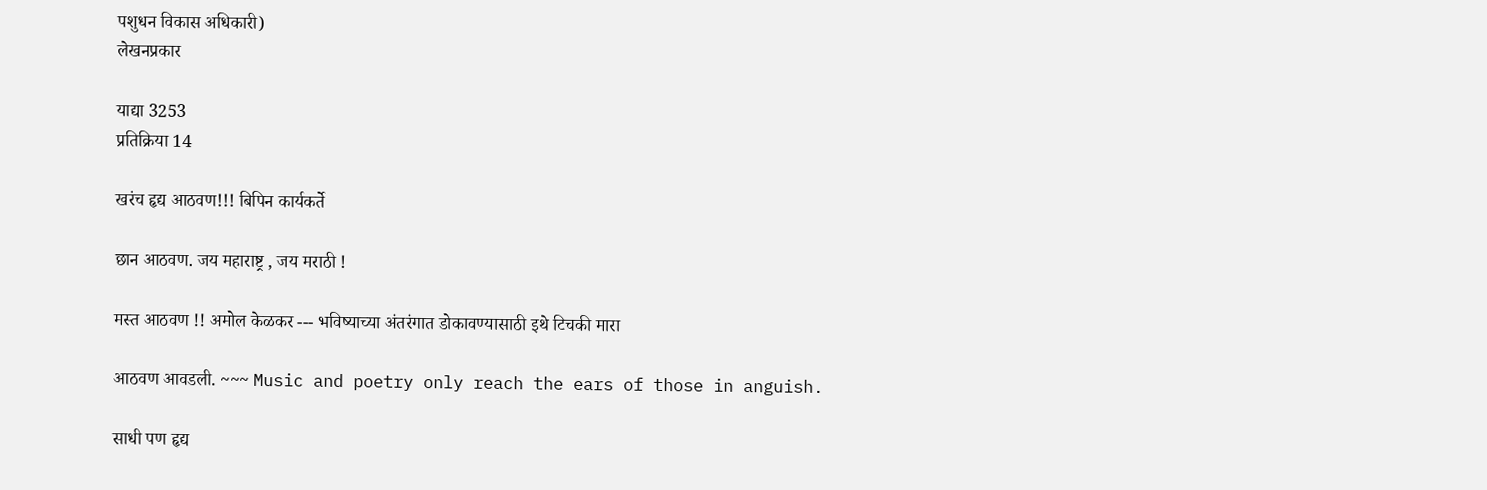पशुधन विकास अधिकारी)
लेखनप्रकार

याद्या 3253
प्रतिक्रिया 14

खरंच हृद्य आठवण!!! बिपिन कार्यकर्ते

छान आठवण. जय महाराष्ट्र , जय मराठी !

मस्त आठवण !! अमोल केळकर --- भविष्याच्या अंतरंगात डोकावण्यासाठी इथे टिचकी मारा

आठवण आवडली. ~~~ Music and poetry only reach the ears of those in anguish.

साधी पण हृद्य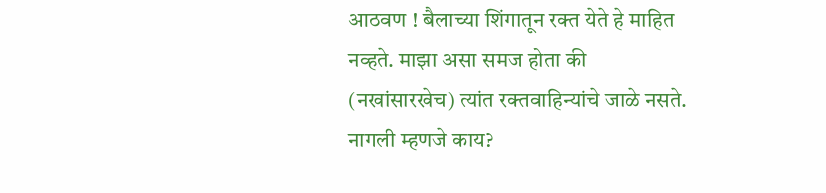आठवण ! बैलाच्या शिंगातून रक्त येते हे माहित नव्हते. माझा असा समज होता की (नखांसारखेच) त्यांत रक्तवाहिन्यांचे जाळे नसते. नागली म्हणजे काय?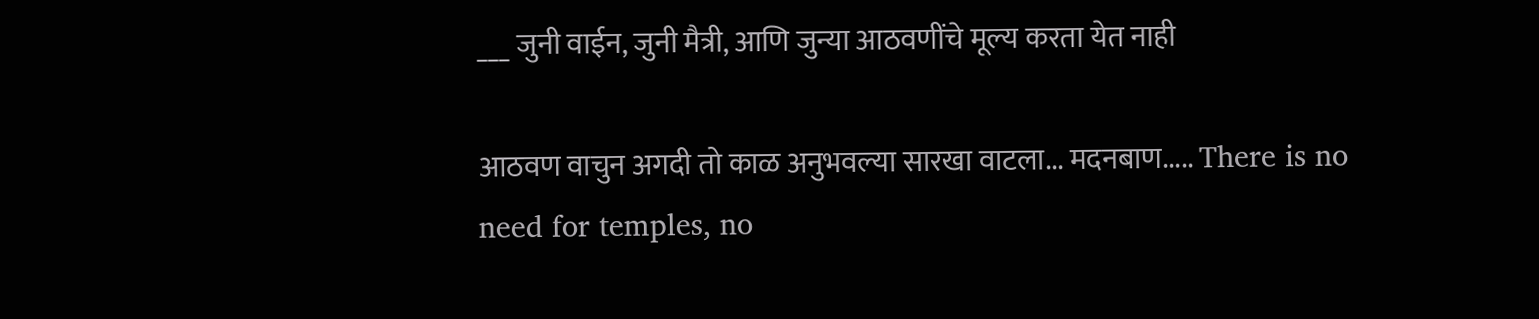___ जुनी वाईन, जुनी मैत्री, आणि जुन्या आठवणींचे मूल्य करता येत नाही

आठवण वाचुन अगदी तो काळ अनुभवल्या सारखा वाटला... मदनबाण..... There is no need for temples, no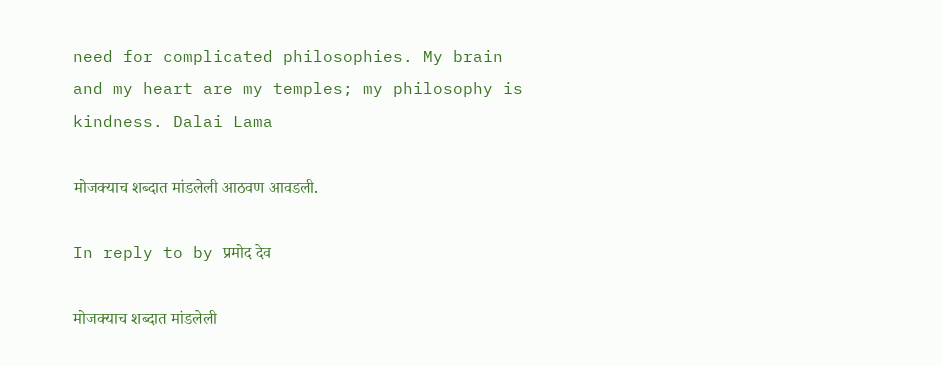need for complicated philosophies. My brain and my heart are my temples; my philosophy is kindness. Dalai Lama

मोजक्याच शब्दात मांडलेली आठवण आवडली.

In reply to by प्रमोद देव

मोजक्याच शब्दात मांडलेली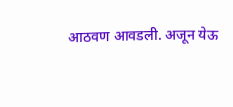आठवण आवडली. अजून येऊ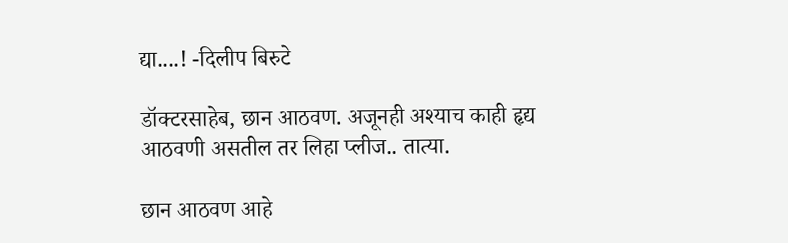द्या....! -दिलीप बिरुटे

डॉक्टरसाहेब, छान आठवण. अजूनही अश्याच काही हृद्य आठवणी असतील तर लिहा प्लीज.. तात्या.

छान आठवण आहे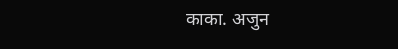काका. अजुन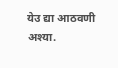येउ द्या आठवणी अश्या.